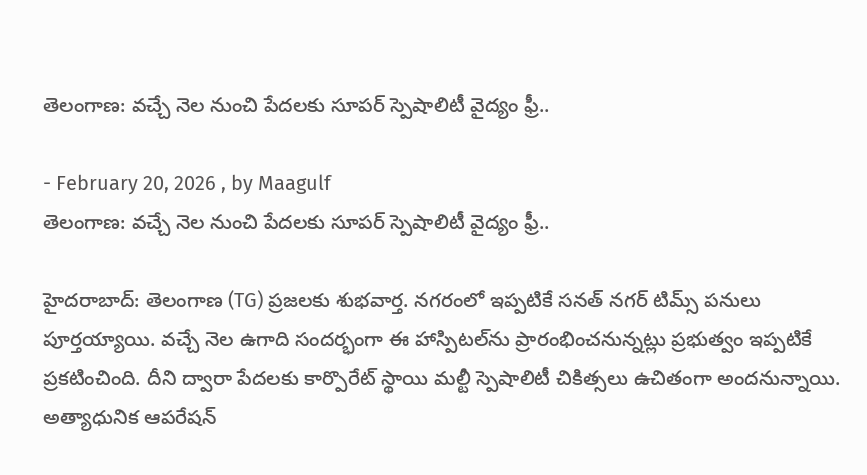తెలంగాణ: వచ్చే నెల నుంచి పేదలకు సూపర్ స్పెషాలిటీ వైద్యం ఫ్రీ..

- February 20, 2026 , by Maagulf
తెలంగాణ: వచ్చే నెల నుంచి పేదలకు సూపర్ స్పెషాలిటీ వైద్యం ఫ్రీ..

హైదరాబాద్: తెలంగాణ (TG) ప్రజలకు శుభవార్త. నగరంలో ఇప్పటికే సనత్ నగర్ టిమ్స్ పనులు పూర్తయ్యాయి. వచ్చే నెల ఉగాది సందర్భంగా ఈ హాస్పిటల్‌ను ప్రారంభించనున్నట్లు ప్రభుత్వం ఇప్పటికే ప్రకటించింది. దీని ద్వారా పేదలకు కార్పొరేట్ స్థాయి మల్టీ స్పెషాలిటీ చికిత్సలు ఉచితంగా అందనున్నాయి. అత్యాధునిక ఆపరేషన్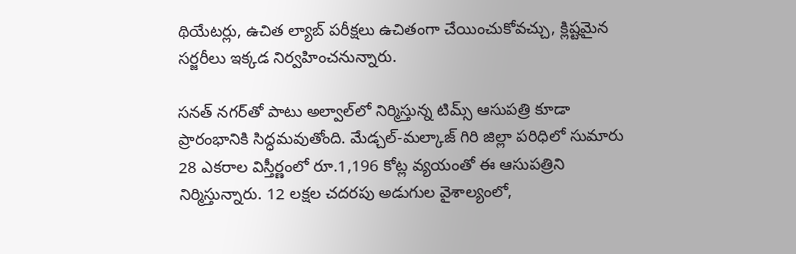థియేటర్లు, ఉచిత ల్యాబ్ పరీక్షలు ఉచితంగా చేయించుకోవచ్చు, క్లిష్టమైన సర్జరీలు ఇక్కడ నిర్వహించనున్నారు.

సనత్ నగర్‌తో పాటు అల్వాల్‌లో నిర్మిస్తున్న టిమ్స్ ఆసుపత్రి కూడా ప్రారంభానికి సిద్ధమవుతోంది. మేడ్చల్-మల్కాజ్ గిరి జిల్లా పరిధిలో సుమారు 28 ఎకరాల విస్తీర్ణంలో రూ.1,196 కోట్ల వ్యయంతో ఈ ఆసుపత్రిని నిర్మిస్తున్నారు. 12 లక్షల చదరపు అడుగుల వైశాల్యంలో,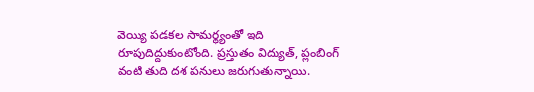వెయ్యి పడకల సామర్థ్యంతో ఇది రూపుదిద్దుకుంటోంది. ప్రస్తుతం విద్యుత్, ప్లంబింగ్ వంటి తుది దశ పనులు జరుగుతున్నాయి.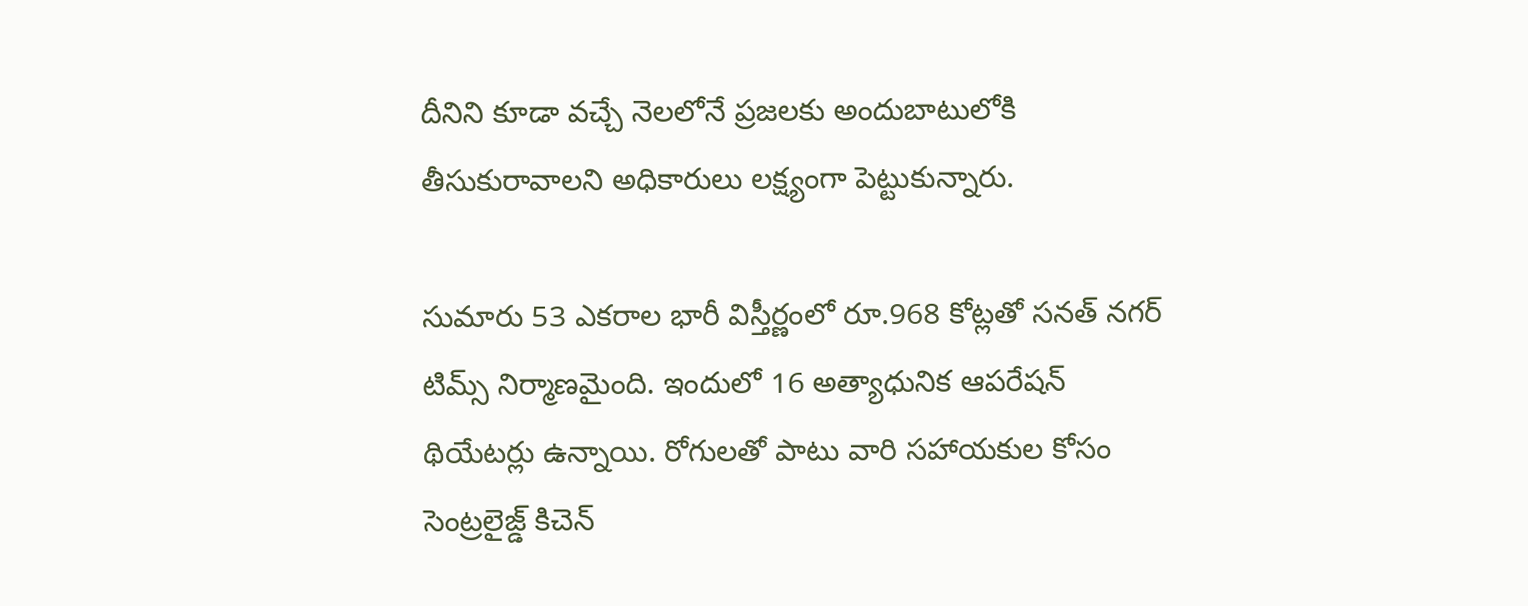దీనిని కూడా వచ్చే నెలలోనే ప్రజలకు అందుబాటులోకి తీసుకురావాలని అధికారులు లక్ష్యంగా పెట్టుకున్నారు.

సుమారు 53 ఎకరాల భారీ విస్తీర్ణంలో రూ.968 కోట్లతో సనత్ నగర్ టిమ్స్ నిర్మాణమైంది. ఇందులో 16 అత్యాధునిక ఆపరేషన్ థియేటర్లు ఉన్నాయి. రోగులతో పాటు వారి సహాయకుల కోసం సెంట్రలైజ్డ్ కిచెన్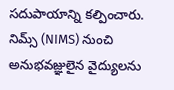సదుపాయాన్ని కల్పించారు. నిమ్స్ (NIMS) నుంచి అనుభవజ్ఞులైన వైద్యులను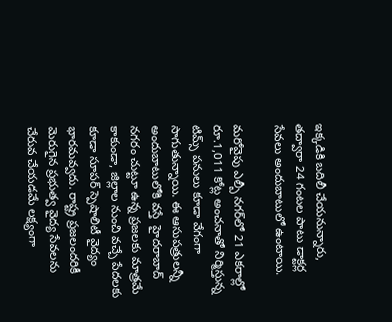ఇక్కడికి బదిలీ చేయనున్నారు, తద్వారా 24 గంటల పాటు డాక్టర్ల సేవలు అందుబాటులో ఉంటాయి.

మరోవైపు ఎల్బీ నగర్‌లో 21 ఎకరాల్లో రూ.1,011 కోట్ల అంచనాతో నిర్మిస్తున్న టిమ్స్ పనులు కూడా వేగంగా సాగుతున్నాయి. ఈ ఆసుపత్రులన్నీ అందుబాటులోకి వస్తే  హైదరాబాద్ నగరం చుట్టూ ఉన్న ప్రజలకు మాత్రమే కాకుండా, జిల్లాల నుంచి వచ్చే పేదలకు కూడా సూపర్ స్పెషాలిటీ వైద్యం భారమవ్వదు. రాష్ట్ర ప్రజలందరికీ మెరుగైన ప్రభుత్వ వైద్య సేవలను చేరువ చేయడమే లక్ష్యంగా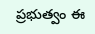ప్రభుత్వం ఈ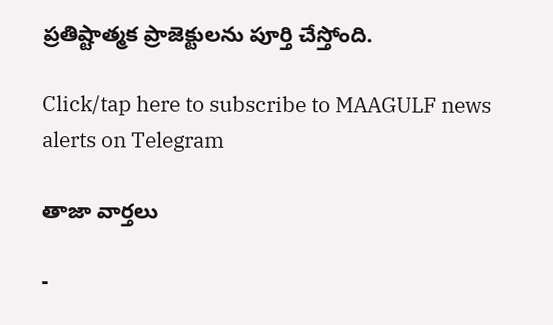ప్రతిష్టాత్మక ప్రాజెక్టులను పూర్తి చేస్తోంది.

Click/tap here to subscribe to MAAGULF news alerts on Telegram

తాజా వార్తలు

-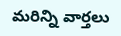మరిన్ని వార్తలు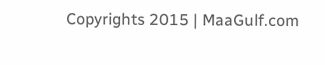Copyrights 2015 | MaaGulf.com